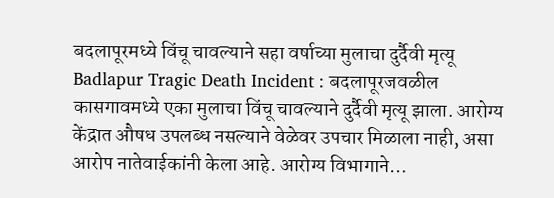बदलापूरमध्ये विंचू चावल्याने सहा वर्षाच्या मुलाचा दुर्दैवी मृत्यू
Badlapur Tragic Death Incident : बदलापूरजवळील कासगावमध्ये एका मुलाचा विंचू चावल्याने दुर्दैवी मृत्यू झाला. आरोग्य केंद्रात औषध उपलब्ध नसल्याने वेळेवर उपचार मिळाला नाही, असा आरोप नातेवाईकांनी केला आहे. आरोग्य विभागाने…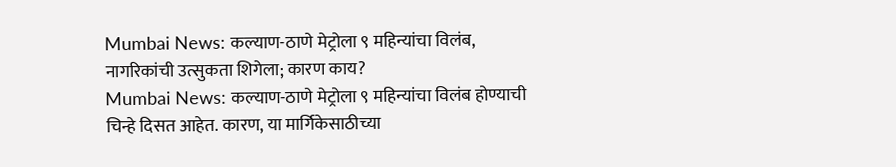Mumbai News: कल्याण-ठाणे मेट्रोला ९ महिन्यांचा विलंब, नागरिकांची उत्सुकता शिगेला; कारण काय?
Mumbai News: कल्याण-ठाणे मेट्रोला ९ महिन्यांचा विलंब होण्याची चिन्हे दिसत आहेत. कारण, या मार्गिकेसाठीच्या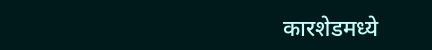कारशेडमध्ये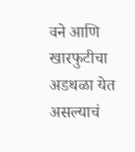वने आणि खारफुटीचा अडथळा येत असल्याचं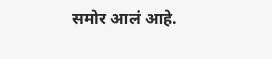समोर आलं आहे.